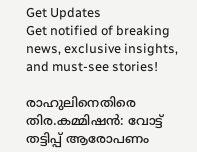Get Updates
Get notified of breaking news, exclusive insights, and must-see stories!

രാഹുലിനെതിരെ തിര.കമ്മിഷന്‍: വോട്ട് തട്ടിപ്പ് ആരോപണം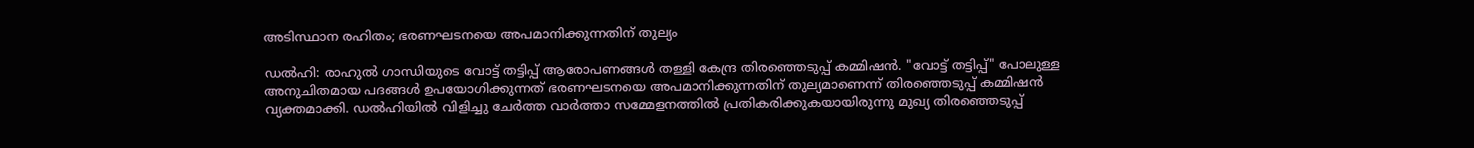അടിസ്ഥാന രഹിതം; ഭരണഘടനയെ അപമാനിക്കുന്നതിന് തുല്യം

ഡല്‍ഹി: രാഹുല്‍ ഗാന്ധിയുടെ വോട്ട് തട്ടിപ്പ് ആരോപണങ്ങള്‍ തള്ളി കേന്ദ്ര തിരഞ്ഞെടുപ്പ് കമ്മിഷന്‍. "വോട്ട് തട്ടിപ്പ്" പോലുള്ള അനുചിതമായ പദങ്ങൾ ഉപയോഗിക്കുന്നത് ഭരണഘടനയെ അപമാനിക്കുന്നതിന് തുല്യമാണെന്ന് തിരഞ്ഞെടുപ്പ് കമ്മിഷൻ വ്യക്തമാക്കി. ഡല്‍ഹിയില്‍ വിളിച്ചു ചേർത്ത വാർത്താ സമ്മേളനത്തില്‍ പ്രതികരിക്കുകയായിരുന്നു മുഖ്യ തിരഞ്ഞെടുപ്പ്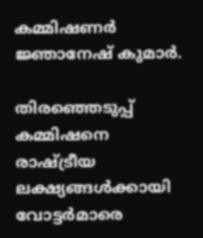കമ്മിഷണർ ജ്ഞാനേഷ് കുമാർ.

തിരഞ്ഞെടുപ്പ് കമ്മിഷനെ രാഷ്ട്രീയ ലക്ഷ്യങ്ങൾക്കായി വോട്ടർമാരെ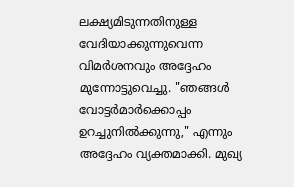ലക്ഷ്യമിടുന്നതിനുള്ള വേദിയാക്കുന്നുവെന്ന വിമർശനവും അദ്ദേഹം മുന്നോട്ടുവെച്ചു. "ഞങ്ങൾ വോട്ടർമാർക്കൊപ്പം ഉറച്ചുനിൽക്കുന്നു," എന്നും അദ്ദേഹം വ്യക്തമാക്കി. മുഖ്യ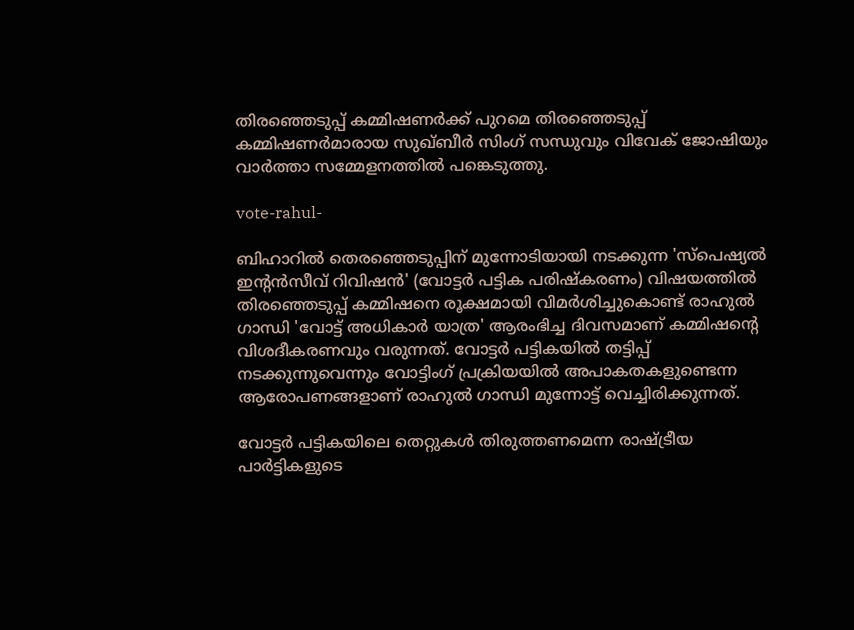തിരഞ്ഞെടുപ്പ് കമ്മിഷണർക്ക് പുറമെ തിരഞ്ഞെടുപ്പ് കമ്മിഷണർമാരായ സുഖ്ബീർ സിംഗ് സന്ധുവും വിവേക് ജോഷിയും വാർത്താ സമ്മേളനത്തില്‍ പങ്കെടുത്തു.

vote-rahul-

ബിഹാറിൽ തെരഞ്ഞെടുപ്പിന് മുന്നോടിയായി നടക്കുന്ന 'സ്പെഷ്യൽ ഇന്റൻസീവ് റിവിഷൻ' (വോട്ടർ പട്ടിക പരിഷ്കരണം) വിഷയത്തിൽ തിരഞ്ഞെടുപ്പ് കമ്മിഷനെ രൂക്ഷമായി വിമർശിച്ചുകൊണ്ട് രാഹുൽ ഗാന്ധി 'വോട്ട് അധികാര്‍ യാത്ര' ആരംഭിച്ച ദിവസമാണ് കമ്മിഷന്റെ വിശദീകരണവും വരുന്നത്. വോട്ടർ പട്ടികയിൽ തട്ടിപ്പ് നടക്കുന്നുവെന്നും വോട്ടിംഗ് പ്രക്രിയയിൽ അപാകതകളുണ്ടെന്ന ആരോപണങ്ങളാണ് രാഹുൽ ഗാന്ധി മുന്നോട്ട് വെച്ചിരിക്കുന്നത്.

വോട്ടർ പട്ടികയിലെ തെറ്റുകൾ തിരുത്തണമെന്ന രാഷ്ട്രീയ പാർട്ടികളുടെ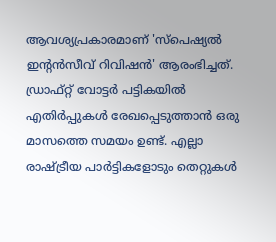ആവശ്യപ്രകാരമാണ് 'സ്പെഷ്യൽ ഇന്റൻസീവ് റിവിഷൻ' ആരംഭിച്ചത്. ഡ്രാഫ്റ്റ് വോട്ടർ പട്ടികയിൽ എതിർപ്പുകൾ രേഖപ്പെടുത്താൻ ഒരു മാസത്തെ സമയം ഉണ്ട്. എല്ലാ രാഷ്ട്രീയ പാർട്ടികളോടും തെറ്റുകൾ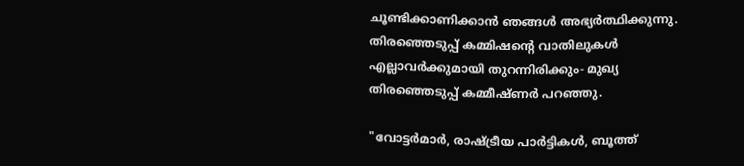ചൂണ്ടിക്കാണിക്കാൻ ഞങ്ങൾ അഭ്യർത്ഥിക്കുന്നു. തിരഞ്ഞെടുപ്പ് കമ്മിഷന്റെ വാതിലുകൾ എല്ലാവർക്കുമായി തുറന്നിരിക്കും- മുഖ്യ തിരഞ്ഞെടുപ്പ് കമ്മീഷ്ണർ പറഞ്ഞു.

"വോട്ടർമാർ, രാഷ്ട്രീയ പാർട്ടികൾ, ബൂത്ത്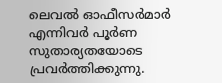ലെവൽ ഓഫീസർമാർ എന്നിവർ പൂർണ സുതാര്യതയോടെ പ്രവർത്തിക്കുന്നു.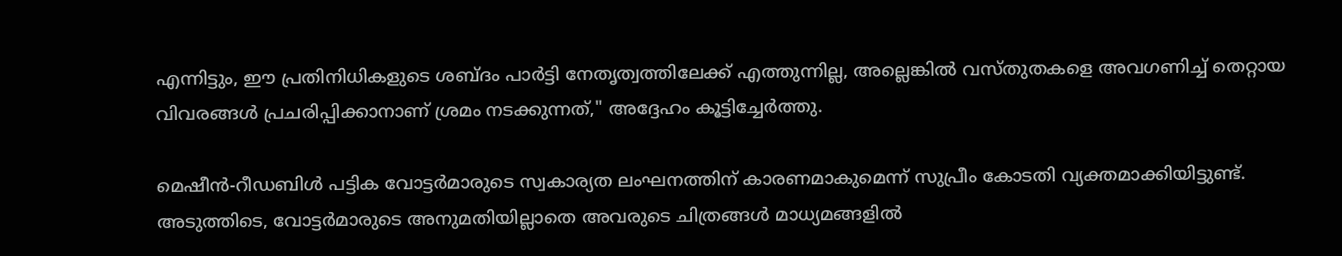എന്നിട്ടും, ഈ പ്രതിനിധികളുടെ ശബ്ദം പാർട്ടി നേതൃത്വത്തിലേക്ക് എത്തുന്നില്ല, അല്ലെങ്കിൽ വസ്തുതകളെ അവഗണിച്ച് തെറ്റായ വിവരങ്ങൾ പ്രചരിപ്പിക്കാനാണ് ശ്രമം നടക്കുന്നത്," അദ്ദേഹം കൂട്ടിച്ചേർത്തു.

മെഷീൻ-റീഡബിൾ പട്ടിക വോട്ടർമാരുടെ സ്വകാര്യത ലംഘനത്തിന് കാരണമാകുമെന്ന് സുപ്രീം കോടതി വ്യക്തമാക്കിയിട്ടുണ്ട്. അടുത്തിടെ, വോട്ടർമാരുടെ അനുമതിയില്ലാതെ അവരുടെ ചിത്രങ്ങൾ മാധ്യമങ്ങളിൽ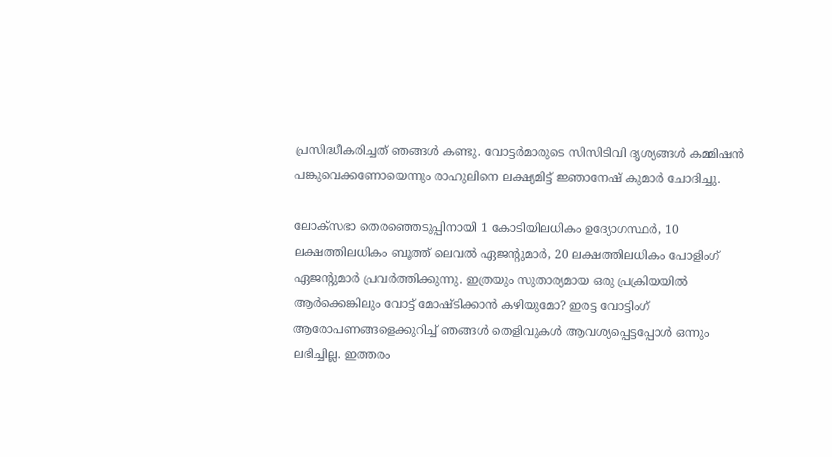പ്രസിദ്ധീകരിച്ചത് ഞങ്ങൾ കണ്ടു. വോട്ടർമാരുടെ സിസിടിവി ദൃശ്യങ്ങൾ കമ്മിഷൻ പങ്കുവെക്കണോയെന്നും രാഹുലിനെ ലക്ഷ്യമിട്ട് ജ്ഞാനേഷ് കുമാർ ചോദിച്ചു.

ലോക്സഭാ തെരഞ്ഞെടുപ്പിനായി 1 കോടിയിലധികം ഉദ്യോഗസ്ഥർ, 10 ലക്ഷത്തിലധികം ബൂത്ത് ലെവൽ ഏജന്റുമാർ, 20 ലക്ഷത്തിലധികം പോളിംഗ് ഏജന്റുമാർ പ്രവർത്തിക്കുന്നു. ഇത്രയും സുതാര്യമായ ഒരു പ്രക്രിയയിൽ ആർക്കെങ്കിലും വോട്ട് മോഷ്ടിക്കാൻ കഴിയുമോ? ഇരട്ട വോട്ടിംഗ് ആരോപണങ്ങളെക്കുറിച്ച് ഞങ്ങൾ തെളിവുകൾ ആവശ്യപ്പെട്ടപ്പോൾ ഒന്നും ലഭിച്ചില്ല. ഇത്തരം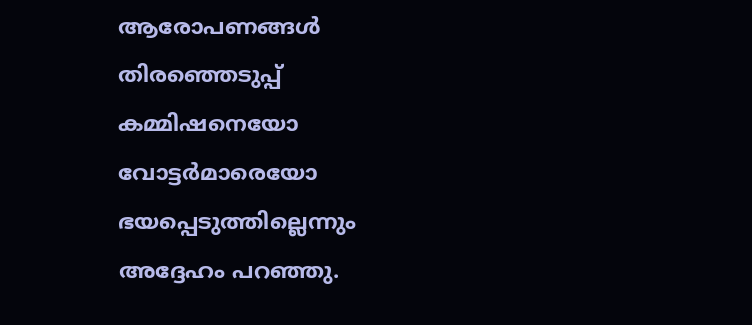ആരോപണങ്ങൾ തിരഞ്ഞെടുപ്പ് കമ്മിഷനെയോ വോട്ടർമാരെയോ ഭയപ്പെടുത്തില്ലെന്നും അദ്ദേഹം പറഞ്ഞു.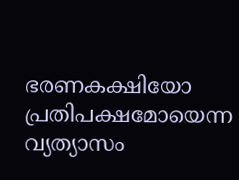ഭരണകക്ഷിയോ പ്രതിപക്ഷമോയെന്ന വ്യത്യാസം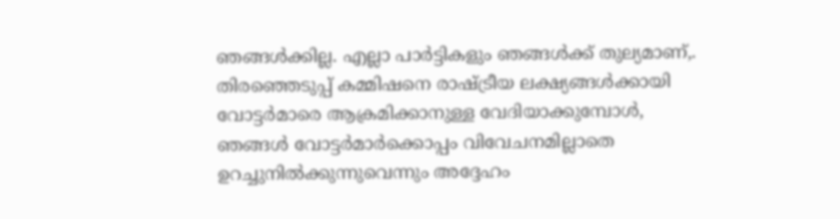ഞങ്ങള്‍ക്കില്ല. എല്ലാ പാർട്ടികളും ഞങ്ങൾക്ക് തുല്യമാണ്,. തിരഞ്ഞെടുപ്പ് കമ്മിഷനെ രാഷ്ട്രീയ ലക്ഷ്യങ്ങൾക്കായി വോട്ടർമാരെ ആക്രമിക്കാനുള്ള വേദിയാക്കുമ്പോൾ, ഞങ്ങൾ വോട്ടർമാർക്കൊപ്പം വിവേചനമില്ലാതെ ഉറച്ചുനിൽക്കുന്നുവെന്നും അദ്ദേഹം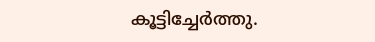കൂട്ടിച്ചേർത്തു.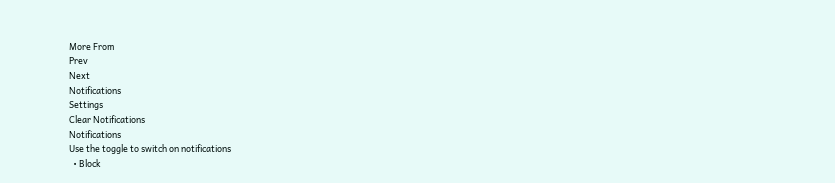More From
Prev
Next
Notifications
Settings
Clear Notifications
Notifications
Use the toggle to switch on notifications
  • Block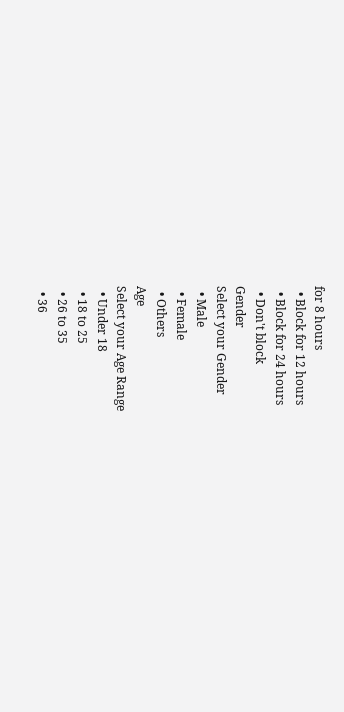for 8 hours
  • Block for 12 hours
  • Block for 24 hours
  • Don't block
Gender
Select your Gender
  • Male
  • Female
  • Others
Age
Select your Age Range
  • Under 18
  • 18 to 25
  • 26 to 35
  • 36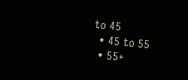to 45
  • 45 to 55
  • 55+